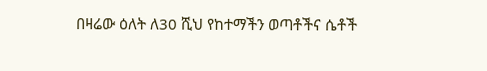በዛሬው ዕለት ለ30 ሺህ የከተማችን ወጣቶችና ሴቶች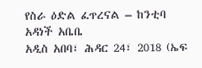የስራ ዕድል ፈጥረናል – ከንቲባ አዳነች አቤቤ
አዲስ አበባ፣ ሕዳር 24፣ 2018 (ኤፍ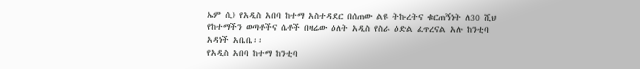ኤም ሲ) የአዲስ አበባ ከተማ አስተዳደር በሰጠው ልዩ ትኩረትና ቁርጠኝነት ለ30 ሺህ የከተማችን ወጣቶችና ሴቶች በዛሬው ዕለት አዲስ የስራ ዕድል ፈጥረናል አሉ ከንቲባ አዳነች አቤቤ፡፡
የአዲስ አበባ ከተማ ከንቲባ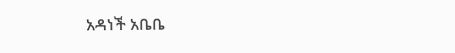አዳነች አቤቤ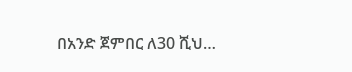በአንድ ጀምበር ለ30 ሺህ…